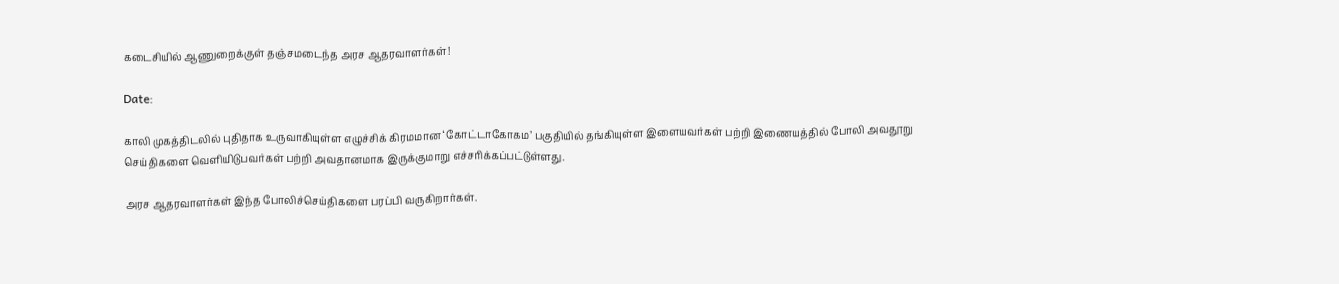கடைசியில் ஆணுறைக்குள் தஞ்சமடைந்த அரச ஆதரவாளர்கள்!

Date:

காலி முகத்திடலில் புதிதாக உருவாகியுள்ள எழுச்சிக் கிரமமான ‘கோட்டாகோகம’ பகுதியில் தங்கியுள்ள இளையவர்கள் பற்றி இணையத்தில் போலி அவதூறு செய்திகளை வெளியிடுபவர்கள் பற்றி அவதானமாக இருக்குமாறு எச்சரிக்கப்பட்டுள்ளது.

அரச ஆதரவாளர்கள் இந்த போலிச்செய்திகளை பரப்பி வருகிறார்கள்.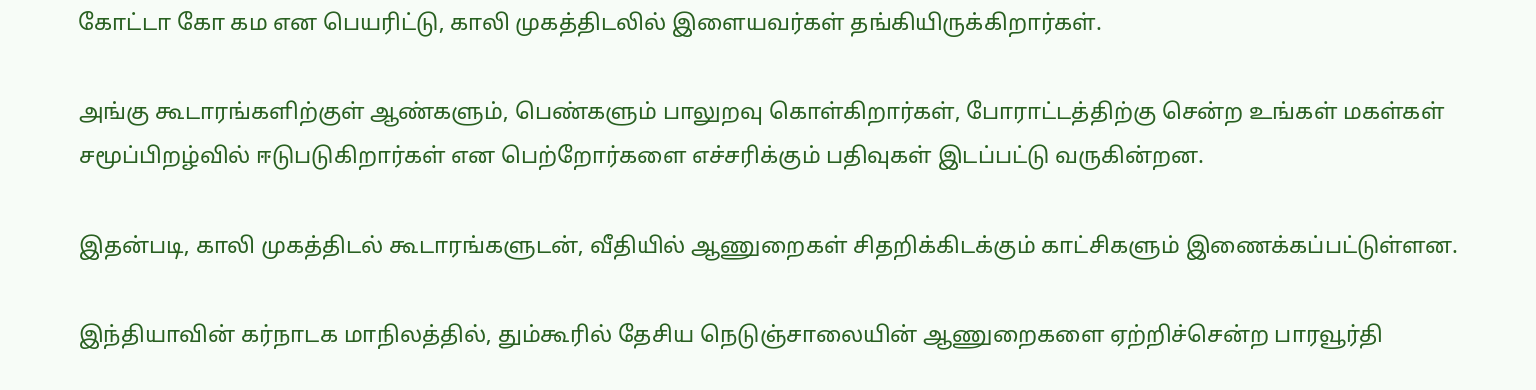கோட்டா கோ கம என பெயரிட்டு, காலி முகத்திடலில் இளையவர்கள் தங்கியிருக்கிறார்கள்.

அங்கு கூடாரங்களிற்குள் ஆண்களும், பெண்களும் பாலுறவு கொள்கிறார்கள், போராட்டத்திற்கு சென்ற உங்கள் மகள்கள் சமூப்பிறழ்வில் ஈடுபடுகிறார்கள் என பெற்றோர்களை எச்சரிக்கும் பதிவுகள் இடப்பட்டு வருகின்றன.

இதன்படி, காலி முகத்திடல் கூடாரங்களுடன், வீதியில் ஆணுறைகள் சிதறிக்கிடக்கும் காட்சிகளும் இணைக்கப்பட்டுள்ளன.

இந்தியாவின் கர்நாடக மாநிலத்தில், தும்கூரில் தேசிய நெடுஞ்சாலையின் ஆணுறைகளை ஏற்றிச்சென்ற பாரவூர்தி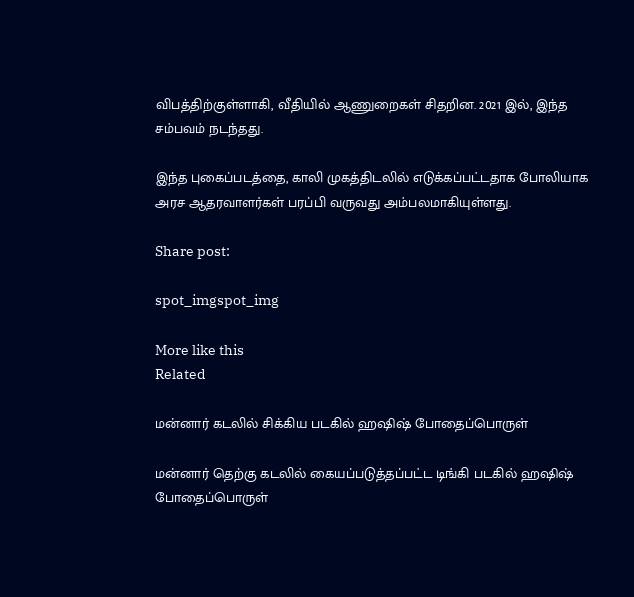விபத்திற்குள்ளாகி, வீதியில் ஆணுறைகள் சிதறின. 2021 இல், இந்த சம்பவம் நடந்தது.

இந்த புகைப்படத்தை, காலி முகத்திடலில் எடுக்கப்பட்டதாக போலியாக அரச ஆதரவாளர்கள் பரப்பி வருவது அம்பலமாகியுள்ளது.

Share post:

spot_imgspot_img

More like this
Related

மன்னார் கடலில் சிக்கிய படகில் ஹஷிஷ் போதைப்பொருள்

மன்னார் தெற்கு கடலில் கையப்படுத்தப்பட்ட டிங்கி படகில் ஹஷிஷ் போதைப்பொருள்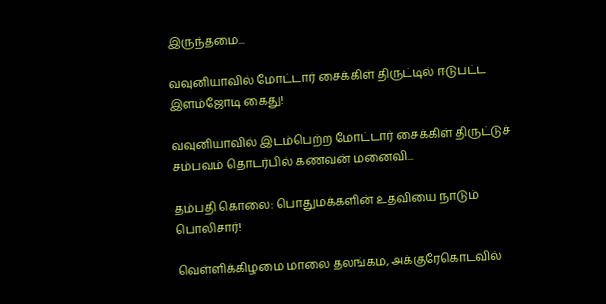இருந்தமை...

வவுனியாவில் மோட்டார் சைக்கிள் திருட்டில் ஈடுபட்ட இளம்ஜோடி கைது!

வவுனியாவில் இடம்பெற்ற மோட்டார் சைக்கிள் திருட்டுச் சம்பவம் தொடர்பில் கணவன் மனைவி...

தம்பதி கொலை: பொதுமக்களின் உதவியை நாடும் பொலிசார்!

வெள்ளிக்கிழமை மாலை தலங்கம, அக்குரேகொடவில்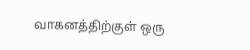வாகனத்திற்குள் ஒரு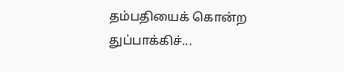தம்பதியைக் கொன்ற துப்பாக்கிச்...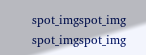spot_imgspot_img
spot_imgspot_img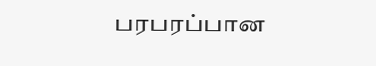பரபரப்பான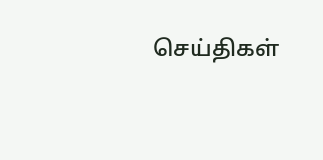செய்திகள்